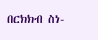በርክክብ ስነ-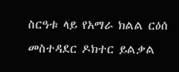ስርዓቱ ላይ የአማራ ክልል ርዕሰ መስተዳደር ዶክተር ይልቃል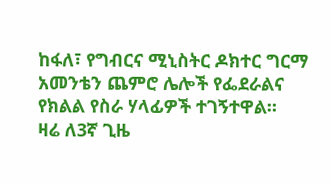ከፋለ፣ የግብርና ሚኒስትር ዶክተር ግርማ አመንቴን ጨምሮ ሌሎች የፌደራልና የክልል የስራ ሃላፊዎች ተገኝተዋል።
ዛሬ ለ3ኛ ጊዜ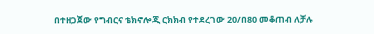በተዘጋጀው የግብርና ቴክኖሎጂ ርክክብ የተደረገው 20/በ80 መቆጠብ ለቻሉ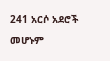241 አርሶ አደሮች መሆኑም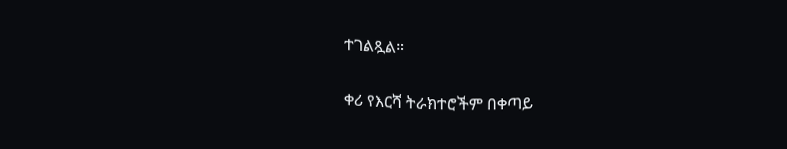ተገልጿል።

ቀሪ የእርሻ ትራክተሮችም በቀጣይ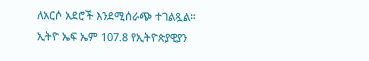ለአርሶ አደሮች እንደሚሰራጭ ተገልጿል።
ኢትዮ ኤፍ ኤም 107.8 የኢትዮጵያዊያን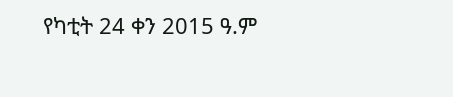የካቲት 24 ቀን 2015 ዓ.ም